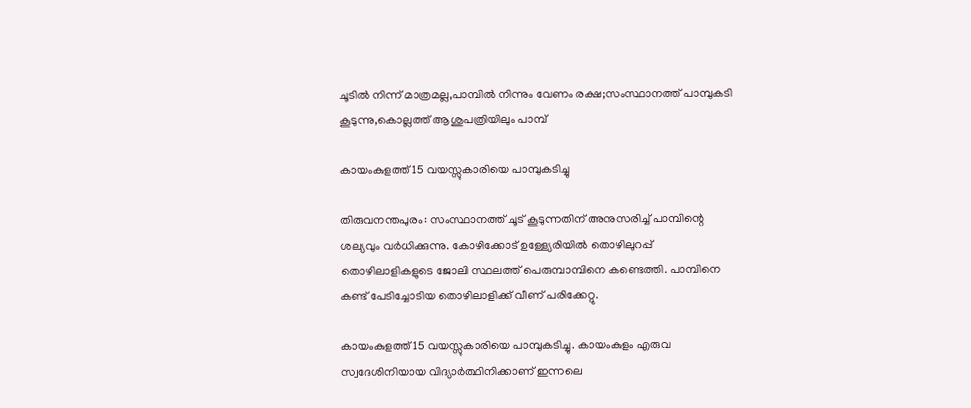ചൂടിൽ നിന്ന് മാത്രമല്ല,പാമ്പിൽ നിന്നും വേണം രക്ഷ;സംസ്ഥാനത്ത് പാമ്പുകടി കൂടുന്നു,കൊല്ലത്ത് ആശുപത്രിയിലും പാമ്പ്

കായംകുളത്ത് 15 വയസ്സുകാരിയെ പാമ്പുകടിച്ചു

തിരുവനന്തപുരം: സംസ്ഥാനത്ത് ചൂട് കൂടുന്നതിന് അനുസരിച്ച് പാമ്പിന്റെ ശല്യവും വര്‍ധിക്കുന്നു. കോഴിക്കോട് ഉള്ള്യേരിയില്‍ തൊഴിലുറപ്പ് തൊഴിലാളികളുടെ ജോലി സ്ഥലത്ത് പെരുമ്പാമ്പിനെ കണ്ടെത്തി. പാമ്പിനെ കണ്ട് പേടിച്ചോടിയ തൊഴിലാളിക്ക് വീണ് പരിക്കേറ്റു.

കായംകുളത്ത് 15 വയസ്സുകാരിയെ പാമ്പുകടിച്ചു. കായംകുളം എരുവ സ്വദേശിനിയായ വിദ്യാര്‍ത്ഥിനിക്കാണ് ഇന്നലെ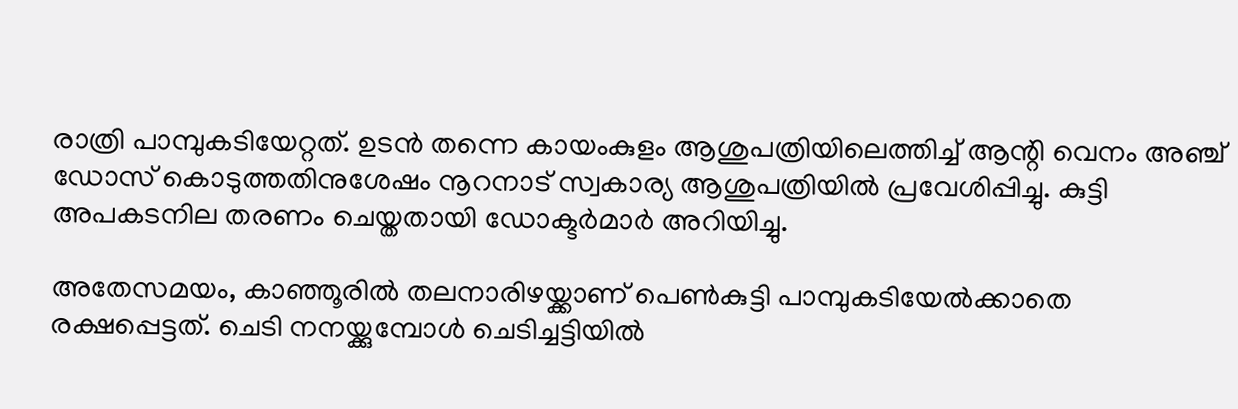രാത്രി പാമ്പുകടിയേറ്റത്. ഉടന്‍ തന്നെ കായംകുളം ആശുപത്രിയിലെത്തിച്ച് ആന്റി വെനം അഞ്ച് ഡോസ് കൊടുത്തതിനുശേഷം നൂറനാട് സ്വകാര്യ ആശുപത്രിയില്‍ പ്രവേശിപ്പിച്ചു. കുട്ടി അപകടനില തരണം ചെയ്തതായി ഡോക്ടര്‍മാര്‍ അറിയിച്ചു.

അതേസമയം, കാഞ്ഞൂരില്‍ തലനാരിഴയ്ക്കാണ് പെണ്‍കുട്ടി പാമ്പുകടിയേല്‍ക്കാതെ രക്ഷപ്പെട്ടത്. ചെടി നനയ്ക്കുമ്പോള്‍ ചെടിച്ചട്ടിയില്‍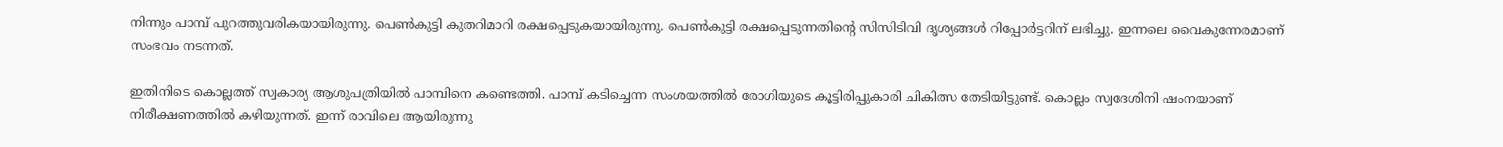നിന്നും പാമ്പ് പുറത്തുവരികയായിരുന്നു. പെണ്‍കുട്ടി കുതറിമാറി രക്ഷപ്പെടുകയായിരുന്നു. പെണ്‍കുട്ടി രക്ഷപ്പെടുന്നതിന്റെ സിസിടിവി ദൃശ്യങ്ങള്‍ റിപ്പോര്‍ട്ടറിന് ലഭിച്ചു. ഇന്നലെ വൈകുന്നേരമാണ് സംഭവം നടന്നത്.

ഇതിനിടെ കൊല്ലത്ത് സ്വകാര്യ ആശുപത്രിയില്‍ പാമ്പിനെ കണ്ടെത്തി. പാമ്പ് കടിച്ചെന്ന സംശയത്തില്‍ രോഗിയുടെ കൂട്ടിരിപ്പുകാരി ചികിത്സ തേടിയിട്ടുണ്ട്. കൊല്ലം സ്വദേശിനി ഷംനയാണ് നിരീക്ഷണത്തില്‍ കഴിയുന്നത്. ഇന്ന് രാവിലെ ആയിരുന്നു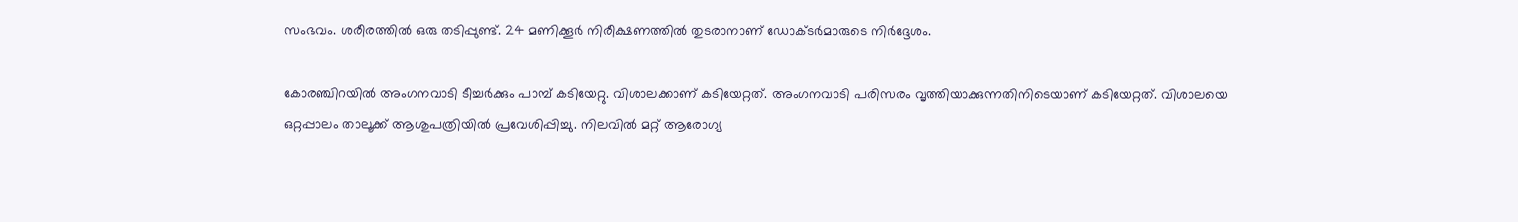സംഭവം. ശരീരത്തില്‍ ഒരു തടിപ്പുണ്ട്. 24 മണിക്കൂര്‍ നിരീക്ഷണത്തില്‍ തുടരാനാണ് ഡോക്ടര്‍മാരുടെ നിര്‍ദ്ദേശം.

കോരഞ്ചിറയിൽ അംഗനവാടി ടീച്ചർക്കും പാമ്പ് കടിയേറ്റു. വിശാലക്കാണ് കടിയേറ്റത്. അംഗനവാടി പരിസരം വൃത്തിയാക്കുന്നതിനിടെയാണ് കടിയേറ്റത്. വിശാലയെ ഒറ്റപ്പാലം താലൂക്ക് ആശുപത്രിയിൽ പ്രവേശിപ്പിച്ചു. നിലവിൽ മറ്റ് ആരോഗ്യ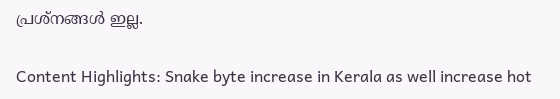പ്രശ്നങ്ങൾ ഇല്ല.

Content Highlights: Snake byte increase in Kerala as well increase hot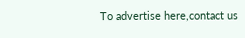To advertise here,contact us